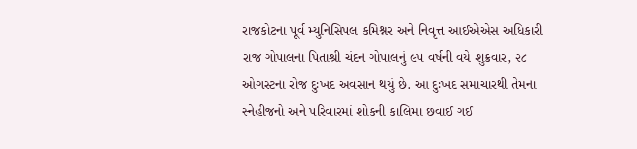રાજકોટના પૂર્વ મ્યુનિસિપલ કમિશ્નર અને નિવૃત્ત આઈએએસ અધિકારી રાજ ગોપાલના પિતાશ્રી ચંદન ગોપાલનું ૯૫ વર્ષની વયે શુક્રવાર, ૨૮ ઓગસ્ટના રોજ દુઃખદ અવસાન થયું છે. આ દુઃખદ સમાચારથી તેમના સ્નેહીજનો અને પરિવારમાં શોકની કાલિમા છવાઈ ગઈ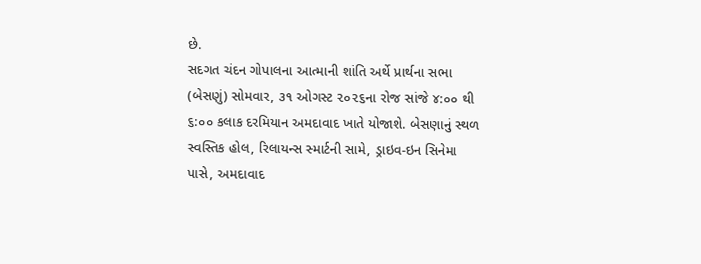છે.
સદગત ચંદન ગોપાલના આત્માની શાંતિ અર્થે પ્રાર્થના સભા (બેસણું) સોમવાર, ૩૧ ઓગસ્ટ ૨૦૨૬ના રોજ સાંજે ૪:૦૦ થી ૬:૦૦ કલાક દરમિયાન અમદાવાદ ખાતે યોજાશે. બેસણાનું સ્થળ સ્વસ્તિક હોલ, રિલાયન્સ સ્માર્ટની સામે, ડ્રાઇવ-ઇન સિનેમા પાસે, અમદાવાદ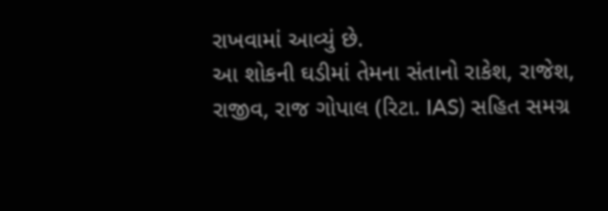રાખવામાં આવ્યું છે.
આ શોકની ઘડીમાં તેમના સંતાનો રાકેશ, રાજેશ, રાજીવ, રાજ ગોપાલ (રિટા. IAS) સહિત સમગ્ર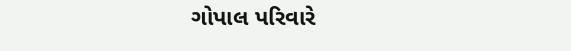ગોપાલ પરિવારે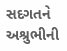સદગતને અશ્રુભીની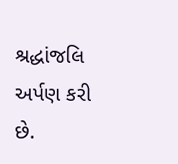શ્રદ્ધાંજલિ અર્પણ કરી છે.